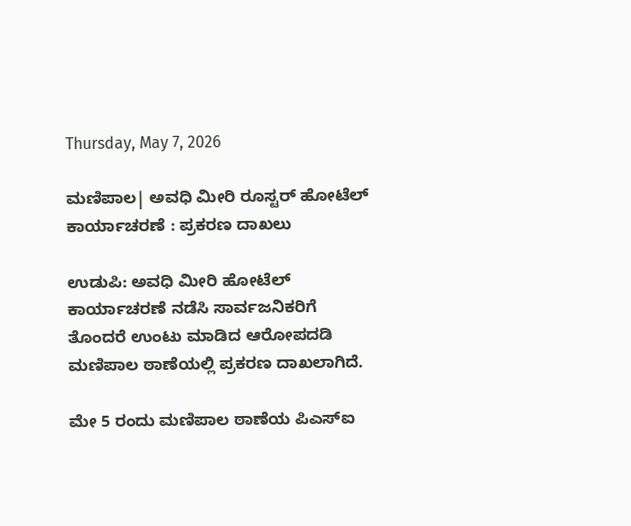Thursday, May 7, 2026

ಮಣಿಪಾಲ| ಅವಧಿ ಮೀರಿ ರೂಸ್ಟರ್ ಹೋಟೆಲ್‌ ಕಾರ್ಯಾಚರಣೆ : ಪ್ರಕರಣ ದಾಖಲು

ಉಡುಪಿ: ಅವಧಿ ಮೀರಿ ಹೋಟೆಲ್‌ ಕಾರ್ಯಾಚರಣೆ ನಡೆಸಿ ಸಾರ್ವಜನಿಕರಿಗೆ ತೊಂದರೆ ಉಂಟು ಮಾಡಿದ ಆರೋಪದಡಿ ಮಣಿಪಾಲ ಠಾಣೆಯಲ್ಲಿ ಪ್ರಕರಣ ದಾಖಲಾಗಿದೆ.

ಮೇ 5 ರಂದು ಮಣಿಪಾಲ ಠಾಣೆಯ ಪಿಎಸ್‌ಐ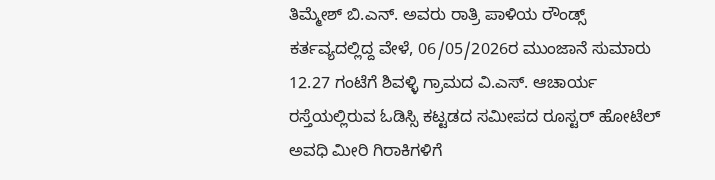ತಿಮ್ಮೇಶ್ ಬಿ.ಎನ್. ಅವರು ರಾತ್ರಿ ಪಾಳಿಯ ರೌಂಡ್ಸ್ ಕರ್ತವ್ಯದಲ್ಲಿದ್ದ ವೇಳೆ, 06/05/2026ರ ಮುಂಜಾನೆ ಸುಮಾರು 12.27 ಗಂಟೆಗೆ ಶಿವಳ್ಳಿ ಗ್ರಾಮದ ವಿ.ಎಸ್. ಆಚಾರ್ಯ ರಸ್ತೆಯಲ್ಲಿರುವ ಓಡಿಸ್ಸಿ ಕಟ್ಟಡದ ಸಮೀಪದ ರೂಸ್ಟರ್ ಹೋಟೆಲ್‌ ಅವಧಿ ಮೀರಿ ಗಿರಾಕಿಗಳಿಗೆ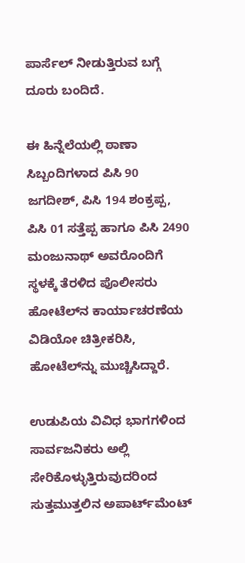ಪಾರ್ಸೆಲ್ ನೀಡುತ್ತಿರುವ ಬಗ್ಗೆ ದೂರು ಬಂದಿದೆ.

ಈ ಹಿನ್ನೆಲೆಯಲ್ಲಿ ಠಾಣಾ ಸಿಬ್ಬಂದಿಗಳಾದ ಪಿಸಿ 90 ಜಗದೀಶ್, ಪಿಸಿ 194 ಶಂಕ್ರಪ್ಪ, ಪಿಸಿ 01 ಸತ್ತೆಪ್ಪ ಹಾಗೂ ಪಿಸಿ 2490 ಮಂಜುನಾಥ್ ಅವರೊಂದಿಗೆ ಸ್ಥಳಕ್ಕೆ ತೆರಳಿದ ಪೊಲೀಸರು ಹೋಟೆಲ್‌ನ ಕಾರ್ಯಾಚರಣೆಯ ವಿಡಿಯೋ ಚಿತ್ರೀಕರಿಸಿ, ಹೋಟೆಲ್‌ನ್ನು ಮುಚ್ಚಿಸಿದ್ದಾರೆ.

ಉಡುಪಿಯ ವಿವಿಧ ಭಾಗಗಳಿಂದ ಸಾರ್ವಜನಿಕರು ಅಲ್ಲಿ ಸೇರಿಕೊಳ್ಳುತ್ತಿರುವುದರಿಂದ ಸುತ್ತಮುತ್ತಲಿನ ಅಪಾರ್ಟ್‌ಮೆಂಟ್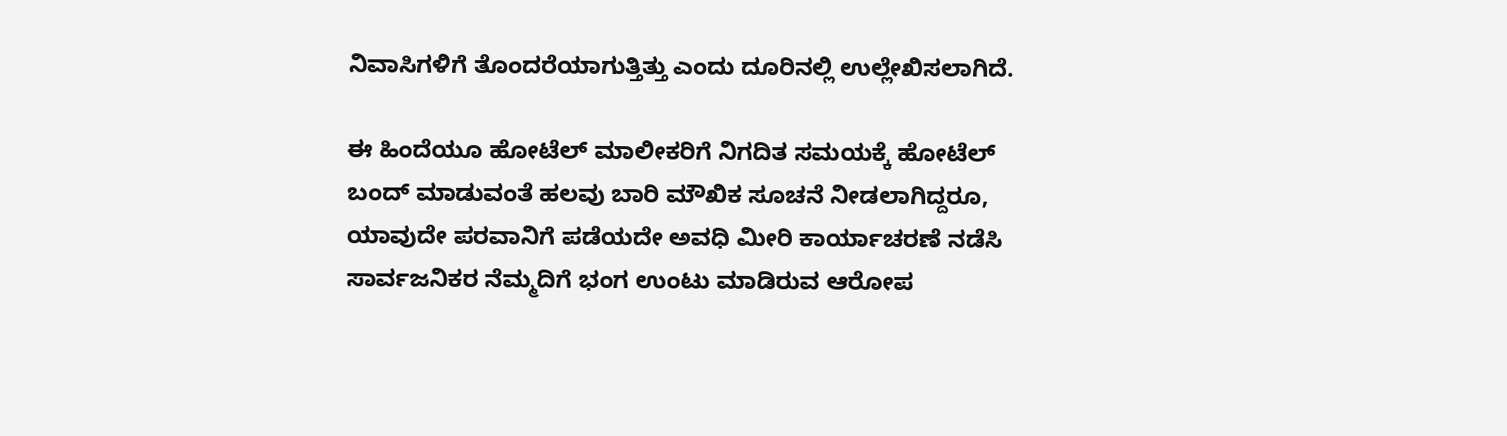ನಿವಾಸಿಗಳಿಗೆ ತೊಂದರೆಯಾಗುತ್ತಿತ್ತು ಎಂದು ದೂರಿನಲ್ಲಿ ಉಲ್ಲೇಖಿಸಲಾಗಿದೆ.

ಈ ಹಿಂದೆಯೂ ಹೋಟೆಲ್ ಮಾಲೀಕರಿಗೆ ನಿಗದಿತ ಸಮಯಕ್ಕೆ ಹೋಟೆಲ್ ಬಂದ್ ಮಾಡುವಂತೆ ಹಲವು ಬಾರಿ ಮೌಖಿಕ ಸೂಚನೆ ನೀಡಲಾಗಿದ್ದರೂ, ಯಾವುದೇ ಪರವಾನಿಗೆ ಪಡೆಯದೇ ಅವಧಿ ಮೀರಿ ಕಾರ್ಯಾಚರಣೆ ನಡೆಸಿ ಸಾರ್ವಜನಿಕರ ನೆಮ್ಮದಿಗೆ ಭಂಗ ಉಂಟು ಮಾಡಿರುವ ಆರೋಪ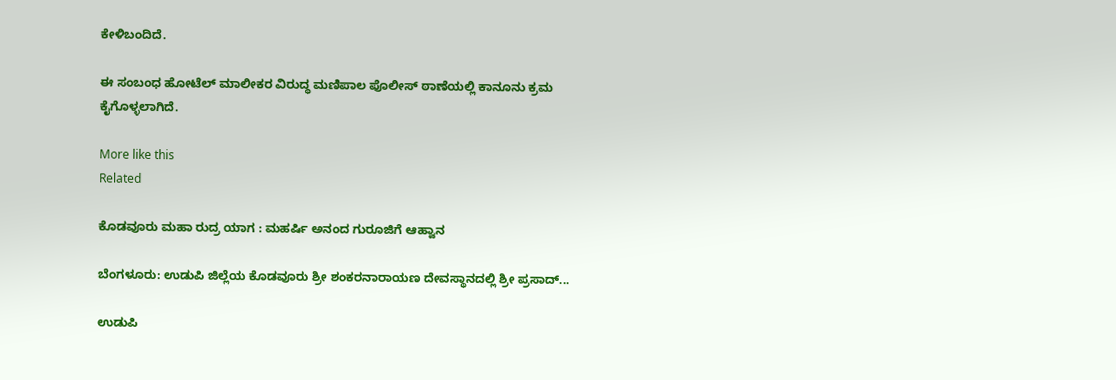ಕೇಳಿಬಂದಿದೆ.

ಈ ಸಂಬಂಧ ಹೋಟೆಲ್ ಮಾಲೀಕರ ವಿರುದ್ಧ ಮಣಿಪಾಲ ಪೊಲೀಸ್ ಠಾಣೆಯಲ್ಲಿ ಕಾನೂನು ಕ್ರಮ ಕೈಗೊಳ್ಳಲಾಗಿದೆ.

More like this
Related

ಕೊಡವೂರು ಮಹಾ ರುದ್ರ ಯಾಗ : ಮಹರ್ಷಿ ಅನಂದ ಗುರೂಜಿಗೆ ಆಹ್ವಾನ

ಬೆಂಗಳೂರು: ಉಡುಪಿ ಜಿಲ್ಲೆಯ ಕೊಡವೂರು ಶ್ರೀ ಶಂಕರನಾರಾಯಣ ದೇವಸ್ಥಾನದಲ್ಲಿ ಶ್ರೀ ಪ್ರಸಾದ್...

ಉಡುಪಿ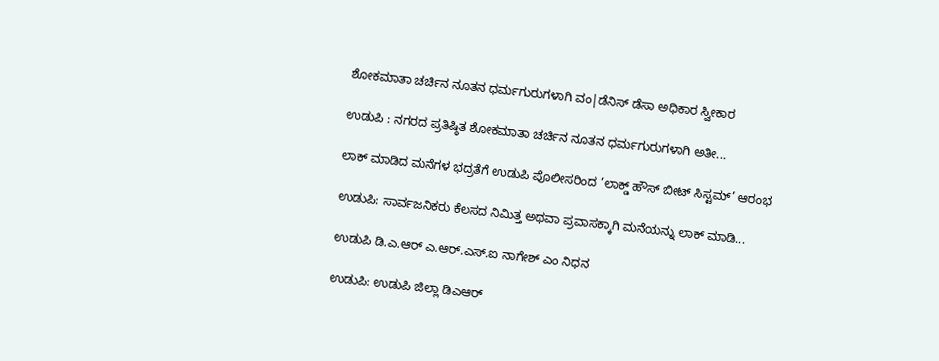ಶೋಕಮಾತಾ ಚರ್ಚಿನ ನೂತನ ಧರ್ಮಗುರುಗಳಾಗಿ ವಂ|ಡೆನಿಸ್ ಡೆಸಾ ಅಧಿಕಾರ ಸ್ವೀಕಾರ

ಉಡುಪಿ : ನಗರದ ಪ್ರತಿಷ್ಠಿತ ಶೋಕಮಾತಾ ಚರ್ಚಿನ ನೂತನ ಧರ್ಮಗುರುಗಳಾಗಿ ಅತೀ...

ಲಾಕ್ ಮಾಡಿದ ಮನೆಗಳ ಭದ್ರತೆಗೆ ಉಡುಪಿ ಪೊಲೀಸರಿಂದ ‘ಲಾಕ್ಡ್ ಹೌಸ್ ಬೀಟ್ ಸಿಸ್ಟಮ್’ ಆರಂಭ

ಉಡುಪಿ: ಸಾರ್ವಜನಿಕರು ಕೆಲಸದ ನಿಮಿತ್ತ ಅಥವಾ ಪ್ರವಾಸಕ್ಕಾಗಿ ಮನೆಯನ್ನು ಲಾಕ್ ಮಾಡಿ...

ಉಡುಪಿ ಡಿ.ಎ.ಆರ್ ಎ.ಆರ್.ಎಸ್.ಐ ನಾಗೇಶ್ ಎಂ ನಿಧನ

ಉಡುಪಿ: ಉಡುಪಿ ಜಿಲ್ಲಾ ಡಿಎಆರ್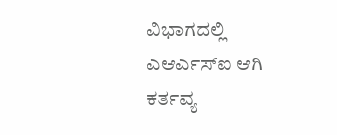ವಿಭಾಗದಲ್ಲಿ ಎಆರ್ಎಸ್ಐ ಆಗಿ ಕರ್ತವ್ಯ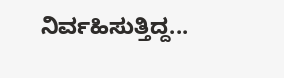ನಿರ್ವಹಿಸುತ್ತಿದ್ದ...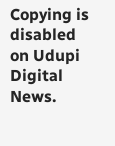Copying is disabled on Udupi Digital News.